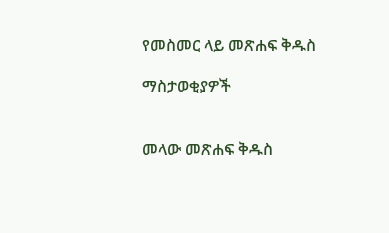የመስመር ላይ መጽሐፍ ቅዱስ

ማስታወቂያዎች


መላው መጽሐፍ ቅዱስ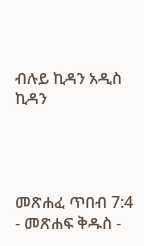ብሉይ ኪዳን አዲስ ኪዳን




መጽሐፈ ጥበብ 7:4 - መጽሐፍ ቅዱስ -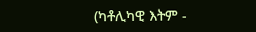(ካቶሊካዊ እትም -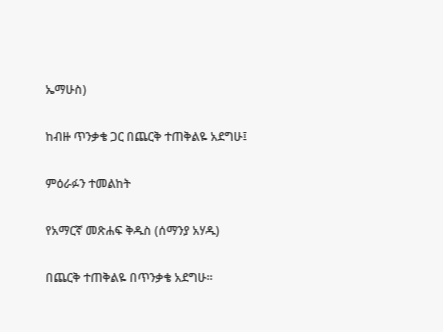ኤማሁስ)

ከብዙ ጥንቃቄ ጋር በጨርቅ ተጠቅልዬ አደግሁ፤

ምዕራፉን ተመልከት

የአማርኛ መጽሐፍ ቅዱስ (ሰማንያ አሃዱ)

በጨርቅ ተጠቅልዬ በጥንቃቄ አደግሁ።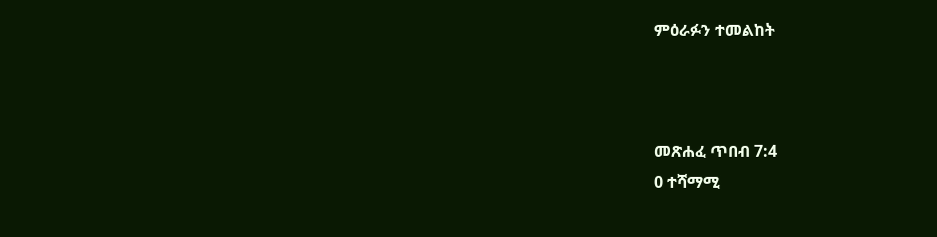ምዕራፉን ተመልከት



መጽሐፈ ጥበብ 7:4
0 ተሻማሚ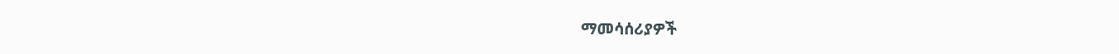ማመሳሰሪያዎች